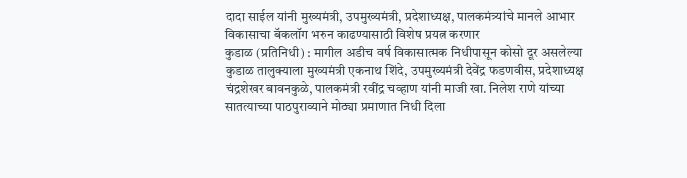दादा साईल यांनी मुख्यमंत्री, उपमुख्यमंत्री, प्रदेशाध्यक्ष, पालकमंत्र्यांचे मानले आभार
विकासाचा बॅकलॉग भरुन काढण्यासाठी विशेष प्रयत्न करणार
कुडाळ (प्रतिनिधी) : मागील अडीच वर्ष विकासात्मक निधीपासून कोसो दूर असलेल्या कुडाळ तालुक्याला मुख्यमंत्री एकनाथ शिंदे, उपमुख्यमंत्री देवेंद्र फडणवीस, प्रदेशाध्यक्ष चंद्रशेखर बावनकुळे, पालकमंत्री रवींद्र चव्हाण यांनी माजी खा. निलेश राणे यांच्या सातत्याच्या पाठपुराव्याने मोठ्या प्रमाणात निधी दिला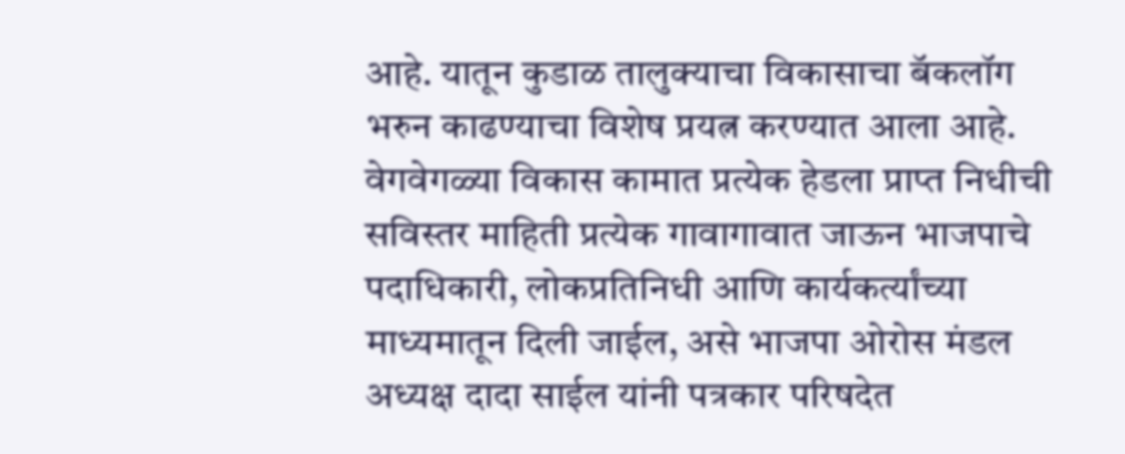आहे. यातून कुडाळ तालुक्याचा विकासाचा बॅकलॉग भरुन काढण्याचा विशेष प्रयत्न करण्यात आला आहे. वेगवेगळ्या विकास कामात प्रत्येक हेडला प्राप्त निधीची सविस्तर माहिती प्रत्येक गावागावात जाऊन भाजपाचे पदाधिकारी, लोकप्रतिनिधी आणि कार्यकर्त्यांच्या माध्यमातून दिली जाईल, असे भाजपा ओरोस मंडल अध्यक्ष दादा साईल यांनी पत्रकार परिषदेत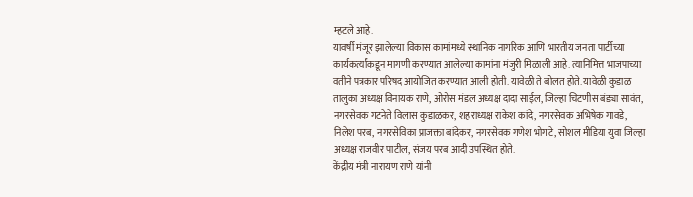म्हटले आहे.
यावर्षी मंजूर झालेल्या विकास कामांमध्ये स्थानिक नागरिक आणि भारतीय जनता पार्टीच्या कार्यकर्त्यांकडून मागणी करण्यात आलेल्या कामांना मंजुरी मिळाली आहे. त्यानिमित्त भाजपाच्या वतीने पत्रकार परिषद आयोजित करण्यात आली होती. यावेळी ते बोलत होते. यावेळी कुडाळ तालुका अध्यक्ष विनायक राणे, ओरोस मंडल अध्यक्ष दादा साईल, जिल्हा चिटणीस बंड्या सावंत, नगरसेवक गटनेते विलास कुडाळकर, शहराध्यक्ष राकेश कांदे, नगरसेवक अभिषेक गावडे, निलेश परब, नगरसेविका प्राजक्ता बांदेकर, नगरसेवक गणेश भोगटे, सोशल मीडिया युवा जिल्हा अध्यक्ष राजवीर पाटील, संजय परब आदी उपस्थित होते.
केंद्रीय मंत्री नारायण राणे यांनी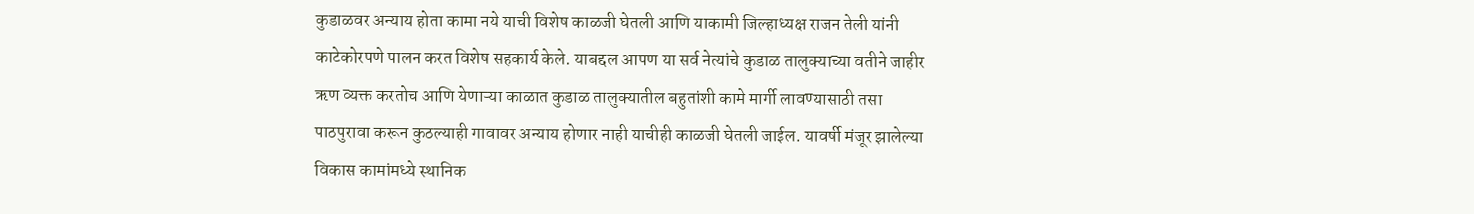कुडाळवर अन्याय होता कामा नये याची विशेष काळजी घेतली आणि याकामी जिल्हाध्यक्ष राजन तेली यांनी काटेकोरपणे पालन करत विशेष सहकार्य केले. याबद्दल आपण या सर्व नेत्यांचे कुडाळ तालुक्याच्या वतीने जाहीर ऋण व्यक्त करतोच आणि येणाऱ्या काळात कुडाळ तालुक्यातील बहुतांशी कामे मार्गी लावण्यासाठी तसा पाठपुरावा करून कुठल्याही गावावर अन्याय होणार नाही याचीही काळजी घेतली जाईल. यावर्षी मंजूर झालेल्या विकास कामांमध्ये स्थानिक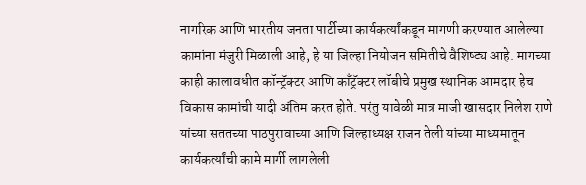नागरिक आणि भारतीय जनता पार्टीच्या कार्यकर्त्यांकडून मागणी करण्यात आलेल्या कामांना मंजुरी मिळाली आहे, हे या जिल्हा नियोजन समितीचे वैशिष्ट्य आहे. मागच्या काही कालावधीत कॉन्ट्रॅक्टर आणि काँट्रॅक्टर लॉबीचे प्रमुख स्थानिक आमदार हेच विकास कामांची यादी अंतिम करत होते. परंतु यावेळी मात्र माजी खासदार निलेश राणे यांच्या सततच्या पाठपुरावाच्या आणि जिल्हाध्यक्ष राजन तेली यांच्या माध्यमातून कार्यकर्त्यांची कामे मार्गी लागलेली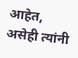आहेत, असेही त्यांनी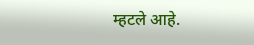म्हटले आहे.